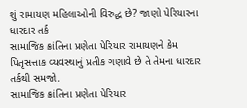શું રામાયણ મહિલાઓની વિરુદ્ધ છે? જાણો પેરિયારના ધારદાર તર્ક
સામાજિક ક્રાંતિના પ્રણેતા પેરિયાર રામાયણને કેમ પિતૃસત્તાક વ્યવસ્થાનું પ્રતીક ગણાવે છે તે તેમના ધારદાર તર્કથી સમજો.
સામાજિક ક્રાંતિના પ્રણેતા પેરિયાર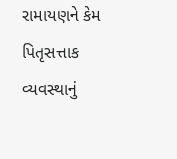રામાયણને કેમ પિતૃસત્તાક વ્યવસ્થાનું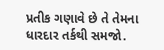પ્રતીક ગણાવે છે તે તેમના ધારદાર તર્કથી સમજો.